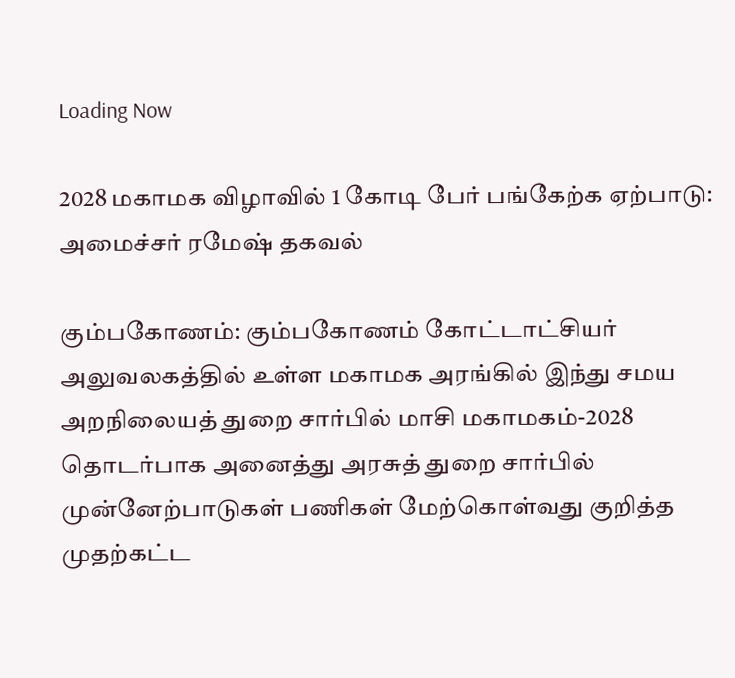Loading Now

2028 மகாமக விழாவில் 1 கோடி பேர் பங்கேற்க ஏற்பாடு: அமைச்சர் ரமேஷ் தகவல்

கும்பகோணம்: கும்பகோணம் கோட்டாட்சியர் அலுவலகத்தில் உள்ள மகாமக அரங்கில் இந்து சமய அறநிலையத் துறை சார்பில் மாசி மகாமகம்-2028 தொடர்பாக அனைத்து அரசுத் துறை சார்பில் முன்னேற்பாடுகள் பணிகள் மேற்கொள்வது குறித்த முதற்கட்ட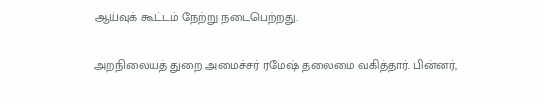ஆய்வுக் கூட்டம் நேற்று நடைபெற்றது.

அறநிலையத் துறை அமைச்சர் ரமேஷ் தலைமை வகித்தார். பின்னர்,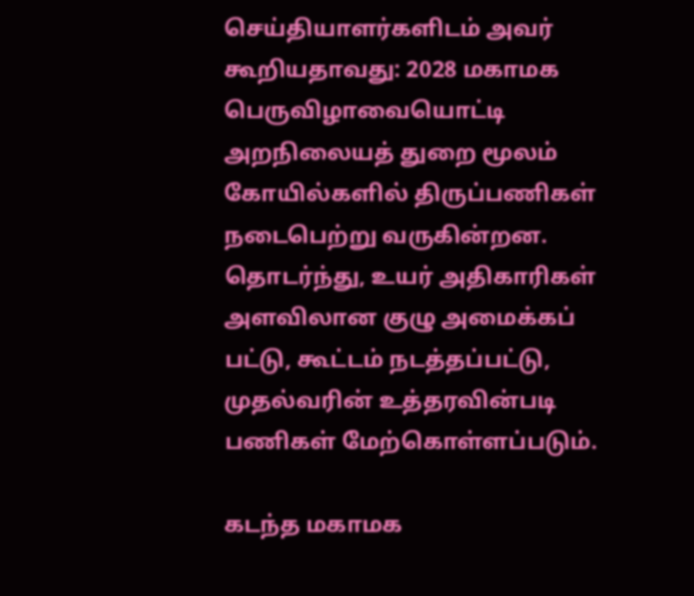செய்தியாளர்களிடம் அவர் கூறியதாவது: 2028 மகாமக பெருவிழாவையொட்டி அறநிலையத் துறை மூலம் கோயில்களில் திருப்பணிகள் நடைபெற்று வருகின்றன. தொடர்ந்து, உயர் அதிகாரிகள் அளவிலான குழு அமைக்கப் பட்டு, கூட்டம் நடத்தப்பட்டு, முதல்வரின் உத்தரவின்படி பணிகள் மேற்கொள்ளப்படும்.

கடந்த மகாமக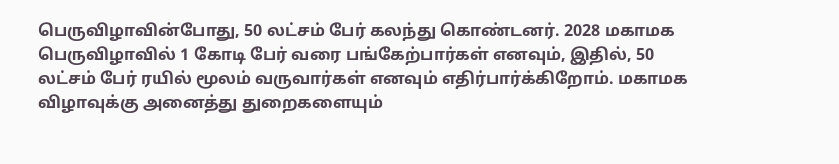பெருவிழாவின்போது, 50 லட்சம் பேர் கலந்து கொண்டனர். 2028 மகாமக பெருவிழாவில் 1 கோடி பேர் வரை பங்கேற்பார்கள் எனவும், இதில், 50 லட்சம் பேர் ரயில் மூலம் வருவார்கள் எனவும் எதிர்பார்க்கிறோம். மகாமக விழாவுக்கு அனைத்து துறைகளையும்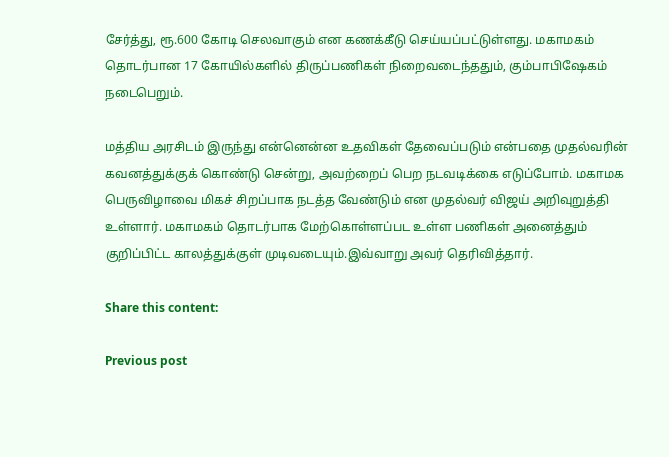சேர்த்து, ரூ.600 கோடி செலவாகும் என கணக்கீடு செய்யப்பட்டுள்ளது. மகாமகம் தொடர்பான 17 கோயில்களில் திருப்பணிகள் நிறைவடைந்ததும், கும்பாபிஷேகம் நடைபெறும்.

மத்திய அரசிடம் இருந்து என்னென்ன உதவிகள் தேவைப்படும் என்பதை முதல்வரின் கவனத்துக்குக் கொண்டு சென்று, அவற்றைப் பெற நடவடிக்கை எடுப்போம். மகாமக பெருவிழாவை மிகச் சிறப்பாக நடத்த வேண்டும் என முதல்வர் விஜய் அறிவுறுத்தி உள்ளார். மகாமகம் தொடர்பாக மேற்கொள்ளப்பட உள்ள பணிகள் அனைத்தும் குறிப்பிட்ட காலத்துக்குள் முடிவடையும்.இவ்வாறு அவர் தெரிவித்தார்.

Share this content:

Previous post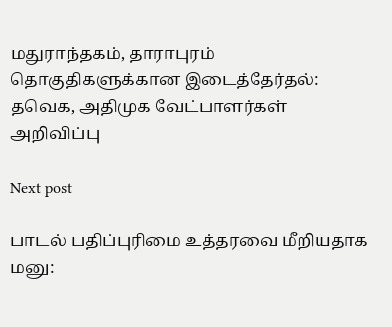மதுராந்தகம், தாராபுரம் தொகுதிகளுக்கான இடைத்தேர்தல்: தவெக, அதிமுக வேட்பாளர்கள் அறிவிப்பு

Next post

பாடல் பதிப்புரிமை உத்தரவை மீறியதாக மனு: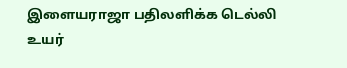இளையராஜா பதிலளிக்க டெல்லி உயர்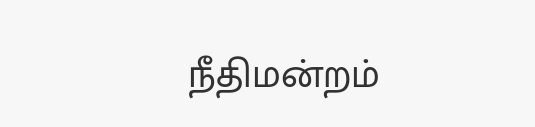நீதிமன்றம்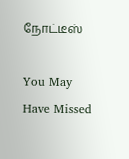நோட்டீஸ்

You May Have Missed